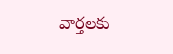వార్తలకు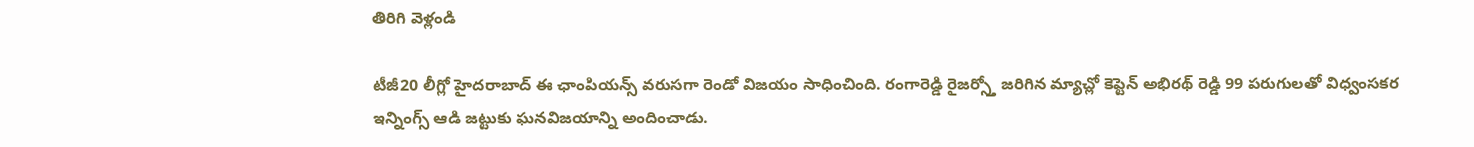తిరిగి వెళ్లండి

టీజీ20 లీగ్లో హైదరాబాద్ ఈ ఛాంపియన్స్ వరుసగా రెండో విజయం సాధించింది. రంగారెడ్డి రైజర్స్తో జరిగిన మ్యాచ్లో కెప్టెన్ అభిరథ్ రెడ్డి 99 పరుగులతో విధ్వంసకర ఇన్నింగ్స్ ఆడి జట్టుకు ఘనవిజయాన్ని అందించాడు.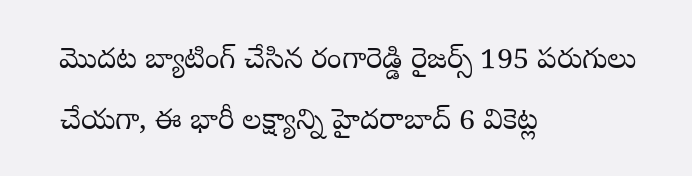మొదట బ్యాటింగ్ చేసిన రంగారెడ్డి రైజర్స్ 195 పరుగులు చేయగా, ఈ భారీ లక్ష్యాన్ని హైదరాబాద్ 6 వికెట్ల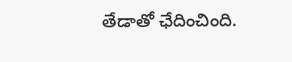తేడాతో ఛేదించింది.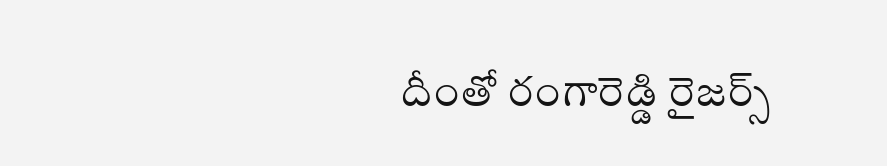దీంతో రంగారెడ్డి రైజర్స్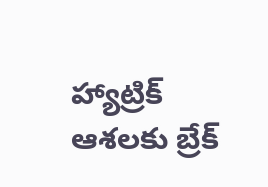హ్యాట్రిక్ ఆశలకు బ్రేక్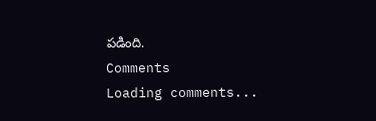పడింది.
Comments
Loading comments...